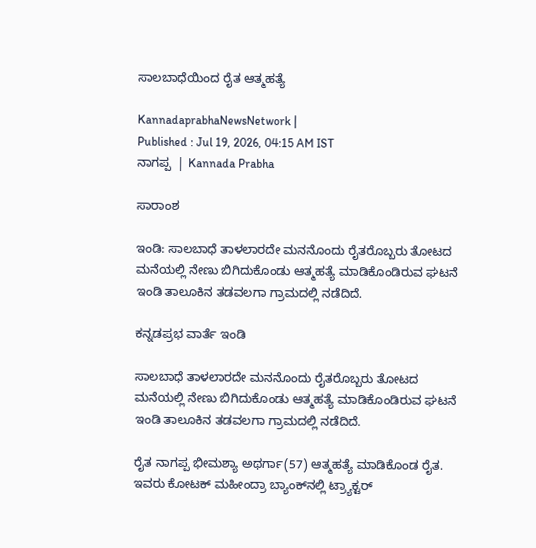ಸಾಲಬಾಧೆಯಿಂದ ರೈತ ಆತ್ಮಹತ್ಯೆ

KannadaprabhaNewsNetwork |
Published : Jul 19, 2026, 04:15 AM IST
ನಾಗಪ್ಪ  | Kannada Prabha

ಸಾರಾಂಶ

ಇಂಡಿ: ಸಾಲಬಾಧೆ ತಾಳಲಾರದೇ ಮನನೊಂದು ರೈತರೊಬ್ಬರು ತೋಟದ ಮನೆಯಲ್ಲಿ ನೇಣು ಬಿಗಿದುಕೊಂಡು ಆತ್ಮಹತ್ಯೆ ಮಾಡಿಕೊಂಡಿರುವ ಘಟನೆ ಇಂಡಿ ತಾಲೂಕಿನ ತಡವಲಗಾ ಗ್ರಾಮದಲ್ಲಿ ನಡೆದಿದೆ.

ಕನ್ನಡಪ್ರಭ ವಾರ್ತೆ ಇಂಡಿ

ಸಾಲಬಾಧೆ ತಾಳಲಾರದೇ ಮನನೊಂದು ರೈತರೊಬ್ಬರು ತೋಟದ ಮನೆಯಲ್ಲಿ ನೇಣು ಬಿಗಿದುಕೊಂಡು ಆತ್ಮಹತ್ಯೆ ಮಾಡಿಕೊಂಡಿರುವ ಘಟನೆ ಇಂಡಿ ತಾಲೂಕಿನ ತಡವಲಗಾ ಗ್ರಾಮದಲ್ಲಿ ನಡೆದಿದೆ.

ರೈತ ನಾಗಪ್ಪ ಭೀಮಶ್ಯಾ ಅಥರ್ಗಾ(57) ಆತ್ಮಹತ್ಯೆ ಮಾಡಿಕೊಂಡ ರೈತ. ಇವರು ಕೋಟಕ್ ಮಹೀಂದ್ರಾ ಬ್ಯಾಂಕ್‌ನಲ್ಲಿ ಟ್ರ್ಯಾಕ್ಟರ್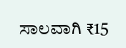ಸಾಲವಾಗಿ ₹15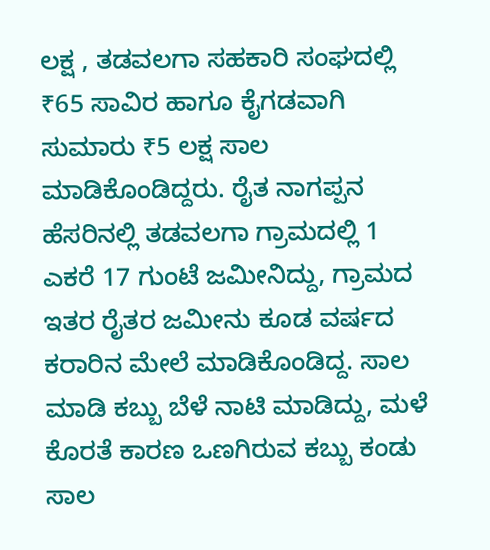ಲಕ್ಷ , ತಡವಲಗಾ ಸಹಕಾರಿ ಸಂಘದಲ್ಲಿ ₹65 ಸಾವಿರ ಹಾಗೂ ಕೈಗಡವಾಗಿ ಸುಮಾರು ₹5 ಲಕ್ಷ ಸಾಲ ಮಾಡಿಕೊಂಡಿದ್ದರು. ರೈತ ನಾಗಪ್ಪನ ಹೆಸರಿನಲ್ಲಿ ತಡವಲಗಾ ಗ್ರಾಮದಲ್ಲಿ 1 ಎಕರೆ 17 ಗುಂಟೆ ಜಮೀನಿದ್ದು, ಗ್ರಾಮದ ಇತರ ರೈತರ ಜಮೀನು ಕೂಡ ವರ್ಷದ ಕರಾರಿನ ಮೇಲೆ ಮಾಡಿಕೊಂಡಿದ್ದ. ಸಾಲ ಮಾಡಿ ಕಬ್ಬು ಬೆಳೆ ನಾಟಿ ಮಾಡಿದ್ದು, ಮಳೆ ಕೊರತೆ ಕಾರಣ ಒಣಗಿರುವ ಕಬ್ಬು ಕಂಡು ಸಾಲ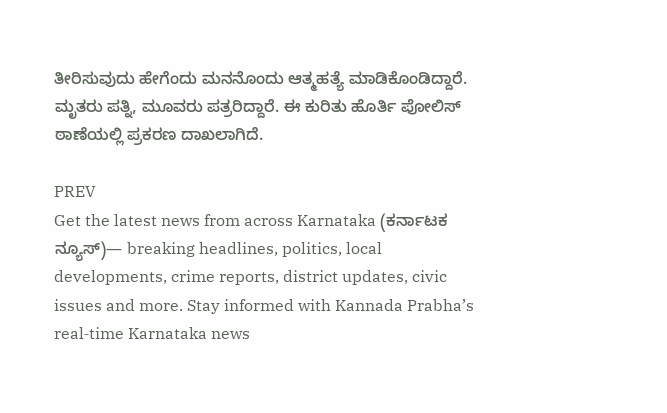ತೀರಿಸುವುದು ಹೇಗೆಂದು ಮನನೊಂದು ಆತ್ಮಹತ್ಯೆ ಮಾಡಿಕೊಂಡಿದ್ದಾರೆ. ಮೃತರು ಪತ್ನಿ, ಮೂವರು ಪತ್ರರಿದ್ದಾರೆ. ಈ ಕುರಿತು ಹೊರ್ತಿ ಪೋಲಿಸ್ ಠಾಣೆಯಲ್ಲಿ ಪ್ರಕರಣ ದಾಖಲಾಗಿದೆ.

PREV
Get the latest news from across Karnataka (ಕರ್ನಾಟಕ ನ್ಯೂಸ್)— breaking headlines, politics, local developments, crime reports, district updates, civic issues and more. Stay informed with Kannada Prabha’s real‑time Karnataka news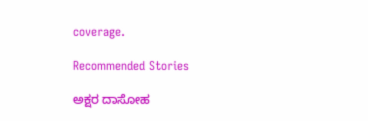coverage.

Recommended Stories

ಅಕ್ಷರ ದಾಸೋಹ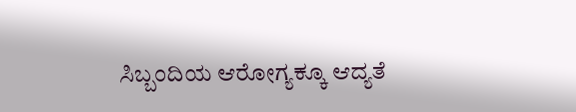ಸಿಬ್ಬಂದಿಯ ಆರೋಗ್ಯಕ್ಕೂ ಆದ್ಯತೆ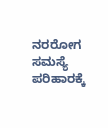ನರರೋಗ ಸಮಸ್ಯೆ ಪರಿಹಾರಕ್ಕೆ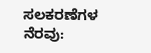ಸಲಕರಣೆಗಳ ನೆರವು: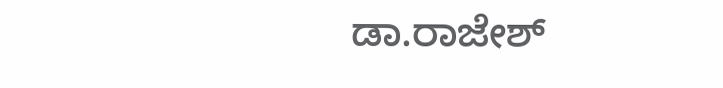ಡಾ.ರಾಜೇಶ್